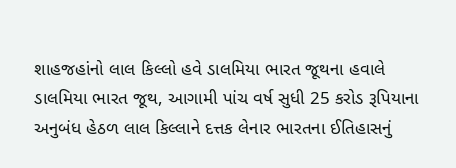શાહજહાંનો લાલ કિલ્લો હવે ડાલમિયા ભારત જૂથના હવાલે
ડાલમિયા ભારત જૂથ, આગામી પાંચ વર્ષ સુધી 25 કરોડ રૂપિયાના અનુબંધ હેઠળ લાલ કિલ્લાને દત્તક લેનાર ભારતના ઈતિહાસનું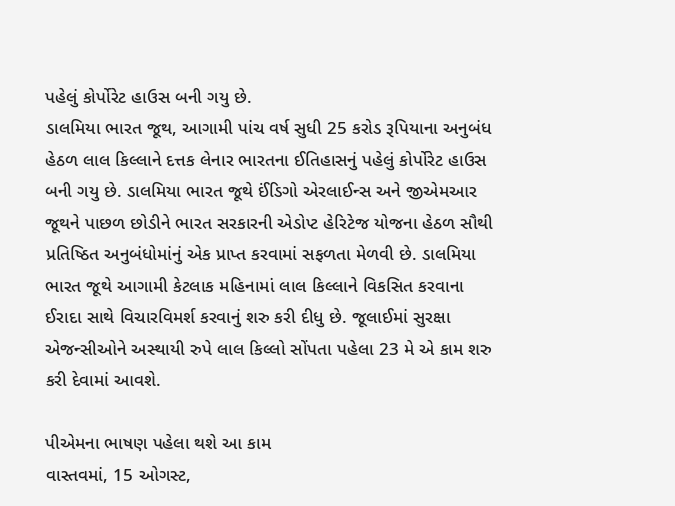પહેલું કોર્પોરેટ હાઉસ બની ગયુ છે.
ડાલમિયા ભારત જૂથ, આગામી પાંચ વર્ષ સુધી 25 કરોડ રૂપિયાના અનુબંધ હેઠળ લાલ કિલ્લાને દત્તક લેનાર ભારતના ઈતિહાસનું પહેલું કોર્પોરેટ હાઉસ બની ગયુ છે. ડાલમિયા ભારત જૂથે ઈંડિગો એરલાઈન્સ અને જીએમઆર જૂથને પાછળ છોડીને ભારત સરકારની એડોપ્ટ હેરિટેજ યોજના હેઠળ સૌથી પ્રતિષ્ઠિત અનુબંધોમાંનું એક પ્રાપ્ત કરવામાં સફળતા મેળવી છે. ડાલમિયા ભારત જૂથે આગામી કેટલાક મહિનામાં લાલ કિલ્લાને વિકસિત કરવાના ઈરાદા સાથે વિચારવિમર્શ કરવાનું શરુ કરી દીધુ છે. જૂલાઈમાં સુરક્ષા એજન્સીઓને અસ્થાયી રુપે લાલ કિલ્લો સોંપતા પહેલા 23 મે એ કામ શરુ કરી દેવામાં આવશે.

પીએમના ભાષણ પહેલા થશે આ કામ
વાસ્તવમાં, 15 ઓગસ્ટ,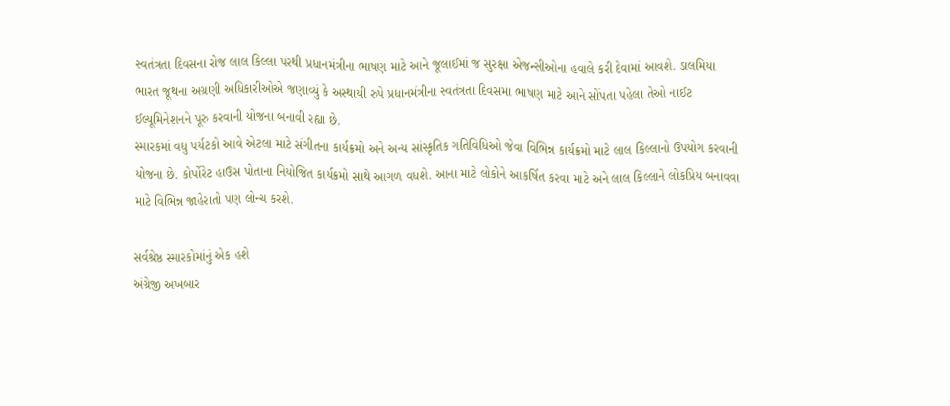સ્વતંત્રતા દિવસના રોજ લાલ કિલ્લા પરથી પ્રધાનમંત્રીના ભાષણ માટે આને જૂલાઈમાં જ સુરક્ષા એજન્સીઓના હવાલે કરી દેવામાં આવશે. ડાલમિયા ભારત જૂથના અગ્રણી અધિકારીઓએ જણાવ્યું કે અસ્થાયી રુપે પ્રધાનમંત્રીના સ્વતંત્રતા દિવસમા ભાષણ માટે આને સોંપતા પહેલા તેઓ નાઈટ ઈલ્યૂમિનેશનને પૂરુ કરવાની યોજના બનાવી રહ્યા છે.
સ્મારકમાં વધુ પર્યટકો આવે એટલા માટે સંગીતના કાર્યક્રમો અને અન્ય સાંસ્કૃતિક ગતિવિધિઓ જેવા વિભિન્ન કાર્યક્રમો માટે લાલ કિલ્લાનો ઉપયોગ કરવાની યોજના છે. કોર્પોરેટ હાઉસ પોતાના નિયોજિત કાર્યક્રમો સાથે આગળ વધશે. આના માટે લોકોને આકર્ષિત કરવા માટે અને લાલ કિલ્લાને લોકપ્રિય બનાવવા માટે વિભિન્ન જાહેરાતો પણ લોન્ચ કરશે.

સર્વશ્રેષ્ઠ સ્મારકોમાંનું એક હશે
અંગ્રેજી અખબાર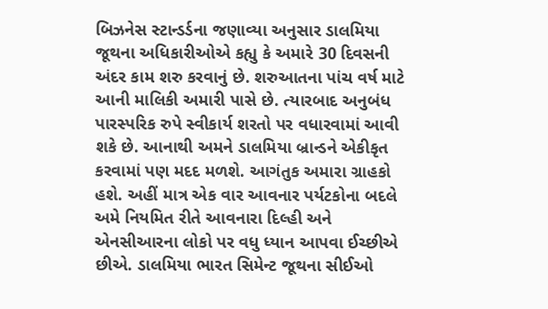બિઝનેસ સ્ટાન્ડર્ડના જણાવ્યા અનુસાર ડાલમિયા જૂથના અધિકારીઓએ કહ્યુ કે અમારે 30 દિવસની અંદર કામ શરુ કરવાનું છે. શરુઆતના પાંચ વર્ષ માટે આની માલિકી અમારી પાસે છે. ત્યારબાદ અનુબંધ પારસ્પરિક રુપે સ્વીકાર્ય શરતો પર વધારવામાં આવી શકે છે. આનાથી અમને ડાલમિયા બ્રાન્ડને એકીકૃત કરવામાં પણ મદદ મળશે. આગંતુક અમારા ગ્રાહકો હશે. અહીં માત્ર એક વાર આવનાર પર્યટકોના બદલે અમે નિયમિત રીતે આવનારા દિલ્હી અને એનસીઆરના લોકો પર વધુ ધ્યાન આપવા ઈચ્છીએ છીએ. ડાલમિયા ભારત સિમેન્ટ જૂથના સીઈઓ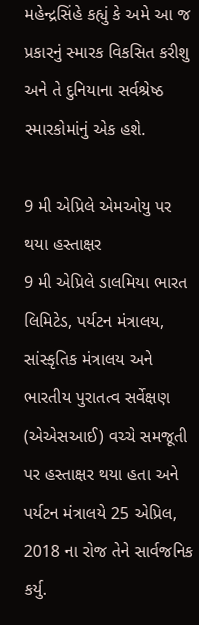મહેન્દ્રસિંહે કહ્યું કે અમે આ જ પ્રકારનું સ્મારક વિકસિત કરીશુ અને તે દુનિયાના સર્વશ્રેષ્ઠ સ્મારકોમાંનું એક હશે.

9 મી એપ્રિલે એમઓયુ પર થયા હસ્તાક્ષર
9 મી એપ્રિલે ડાલમિયા ભારત લિમિટેડ, પર્યટન મંત્રાલય, સાંસ્કૃતિક મંત્રાલય અને ભારતીય પુરાતત્વ સર્વેક્ષણ (એએસઆઈ) વચ્ચે સમજૂતી પર હસ્તાક્ષર થયા હતા અને પર્યટન મંત્રાલયે 25 એપ્રિલ, 2018 ના રોજ તેને સાર્વજનિક કર્યુ.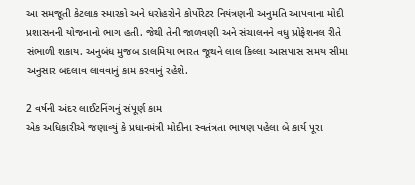આ સમજૂતી કેટલાક સ્મારકો અને ધરોહરોને કોર્પોરેટર નિયંત્રણની અનુમતિ આપવાના મોદી પ્રશાસનની યોજનાનો ભાગ હતી. જેથી તેની જાળવણી અને સંચાલનને વધુ પ્રોફેશનલ રીતે સંભાળી શકાય. અનુબંધ મુજબ ડાલમિયા ભારત જૂથને લાલ કિલ્લા આસપાસ સમય સીમા અનુસાર બદલાવ લાવવાનું કામ કરવાનું રહેશે.

2 વર્ષની અંદર લાઈટનિંગનું સંપૂર્ણ કામ
એક અધિકારીએ જણાવ્યું કે પ્રધાનમંત્રી મોદીના સ્વતંત્રતા ભાષણ પહેલા બે કાર્ય પૂરા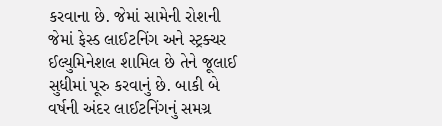કરવાના છે. જેમાં સામેની રોશની જેમાં ફેસ્ડ લાઈટનિંગ અને સ્ટ્રક્ચર ઈલ્યુમિનેશલ શામિલ છે તેને જૂલાઈ સુધીમાં પૂરુ કરવાનું છે. બાકી બે વર્ષની અંદર લાઈટનિંગનું સમગ્ર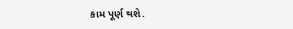કામ પૂર્ણ થશે.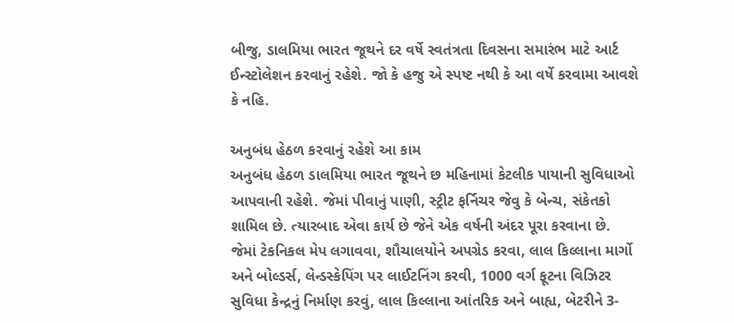બીજુ, ડાલમિયા ભારત જૂથને દર વર્ષે સ્વતંત્રતા દિવસના સમારંભ માટે આર્ટ ઈન્સ્ટોલેશન કરવાનું રહેશે. જો કે હજુ એ સ્પષ્ટ નથી કે આ વર્ષે કરવામા આવશે કે નહિ.

અનુબંધ હેઠળ કરવાનું રહેશે આ કામ
અનુબંધ હેઠળ ડાલમિયા ભારત જૂથને છ મહિનામાં કેટલીક પાયાની સુવિધાઓ આપવાની રહેશે. જેમાં પીવાનું પાણી, સ્ટ્રીટ ફર્નિચર જેવુ કે બેન્ચ, સંકેતકો શામિલ છે. ત્યારબાદ એવા કાર્ય છે જેને એક વર્ષની અંદર પૂરા કરવાના છે. જેમાં ટેકનિકલ મેપ લગાવવા, શૌચાલયોને અપગ્રેડ કરવા, લાલ કિલ્લાના માર્ગો અને બોલ્ડર્સ, લેન્ડસ્કેપિંગ પર લાઈટનિંગ કરવી, 1000 વર્ગ ફૂટના વિઝિટર સુવિધા કેન્દ્રનું નિર્માણ કરવું, લાલ કિલ્લાના આંતરિક અને બાહ્ય, બેટરીને 3-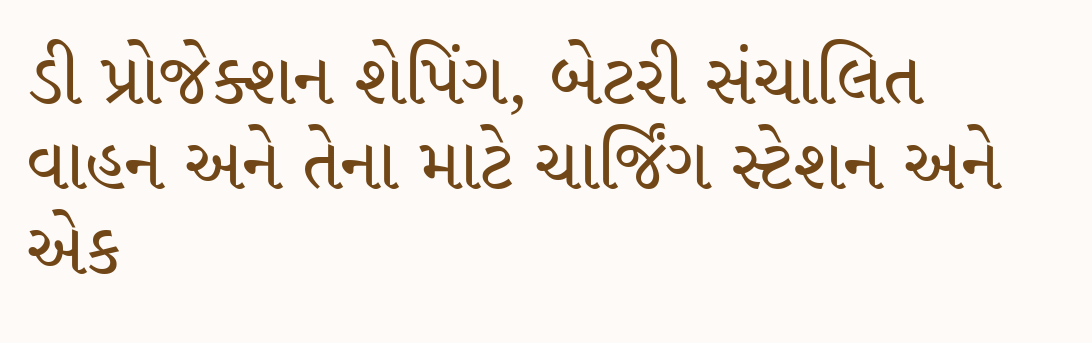ડી પ્રોજેક્શન શેપિંગ, બેટરી સંચાલિત વાહન અને તેના માટે ચાર્જિંગ સ્ટેશન અને એક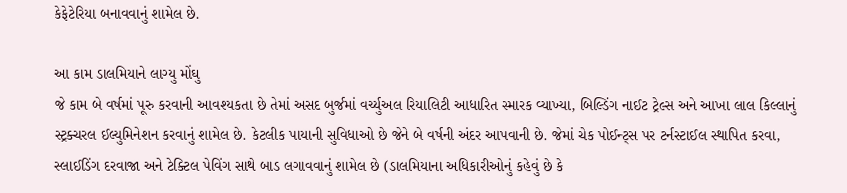કેફેટેરિયા બનાવવાનું શામેલ છે.

આ કામ ડાલમિયાને લાગ્યુ મોંઘુ
જે કામ બે વર્ષમાં પૂરુ કરવાની આવશ્યકતા છે તેમાં અસદ બુર્જમાં વર્ચ્યુઅલ રિયાલિટી આધારિત સ્મારક વ્યાખ્યા, બિલ્ડિંગ નાઈટ ટ્રેલ્સ અને આખા લાલ કિલ્લાનું સ્ટ્રક્ચરલ ઈલ્યુમિનેશન કરવાનું શામેલ છે. કેટલીક પાયાની સુવિધાઓ છે જેને બે વર્ષની અંદર આપવાની છે. જેમાં ચેક પોઈન્ટ્સ પર ટર્નસ્ટાઈલ સ્થાપિત કરવા, સ્લાઈડિંગ દરવાજા અને ટેક્ટિલ પેવિંગ સાથે બાડ લગાવવાનું શામેલ છે (ડાલમિયાના અધિકારીઓનું કહેવું છે કે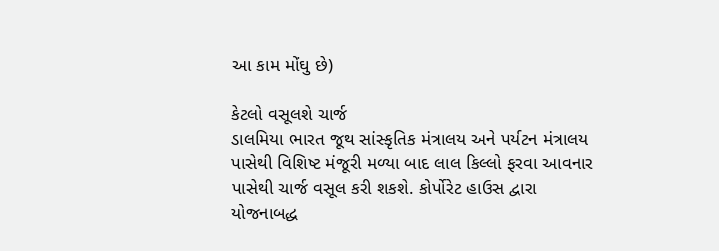આ કામ મોંઘુ છે)

કેટલો વસૂલશે ચાર્જ
ડાલમિયા ભારત જૂથ સાંસ્કૃતિક મંત્રાલય અને પર્યટન મંત્રાલય પાસેથી વિશિષ્ટ મંજૂરી મળ્યા બાદ લાલ કિલ્લો ફરવા આવનાર પાસેથી ચાર્જ વસૂલ કરી શકશે. કોર્પોરેટ હાઉસ દ્વારા યોજનાબદ્ધ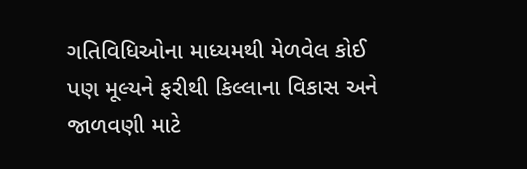ગતિવિધિઓના માધ્યમથી મેળવેલ કોઈ પણ મૂલ્યને ફરીથી કિલ્લાના વિકાસ અને જાળવણી માટે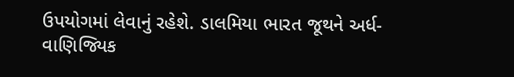ઉપયોગમાં લેવાનું રહેશે. ડાલમિયા ભારત જૂથને અર્ધ-વાણિજ્યિક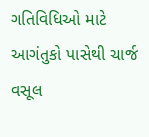ગતિવિધિઓ માટે આગંતુકો પાસેથી ચાર્જ વસૂલ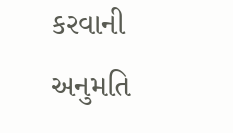કરવાની અનુમતિ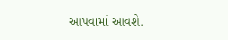આપવામાં આવશે.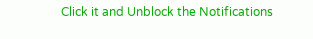Click it and Unblock the Notifications